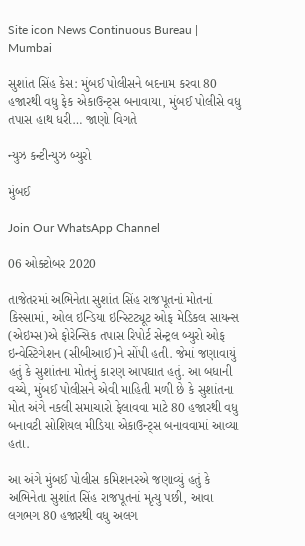Site icon News Continuous Bureau | Mumbai

સુશાંત સિંહ કેસ: મુંબઈ પોલીસને બદનામ કરવા 80 હજારથી વધુ ફેક એકાઉન્ટ્સ બનાવાયા, મુંબઈ પોલીસે વધુ તપાસ હાથ ધરી… જાણો વિગતે

ન્યુઝ કન્ટીન્યુઝ બ્યુરો

મુંબઈ

Join Our WhatsApp Channel

06 ઓક્ટોબર 2020

તાજેતરમાં અભિનેતા સુશાંત સિંહ રાજપૂતનાં મોતનાં કિસ્સામાં, ઓલ ઇન્ડિયા ઇન્સ્ટિટ્યૂટ ઓફ મેડિકલ સાયન્સ (એઇમ્સ)એ ફોરેન્સિક તપાસ રિપોર્ટ સેન્ટ્રલ બ્યુરો ઓફ ઇન્વેસ્ટિગેશન (સીબીઆઈ)ને સોંપી હતી. જેમાં જણાવાયું હતું કે સુશાંતના મોતનું કારણ આપઘાત હતું. આ બધાની વચ્ચે, મુંબઈ પોલીસને એવી માહિતી મળી છે કે સુશાંતના મોત અંગે નકલી સમાચારો ફેલાવવા માટે 80 હજારથી વધુ બનાવટી સોશિયલ મીડિયા એકાઉન્ટ્સ બનાવવામાં આવ્યા હતા.

આ અંગે મુંબઈ પોલીસ કમિશનરએ જણાવ્યું હતું કે અભિનેતા સુશાંત સિંહ રાજપૂતનાં મૃત્યુ પછી, આવા લગભગ 80 હજારથી વધુ અલગ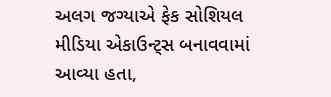અલગ જગ્યાએ ફેક સોશિયલ મીડિયા એકાઉન્ટ્સ બનાવવામાં આવ્યા હતા,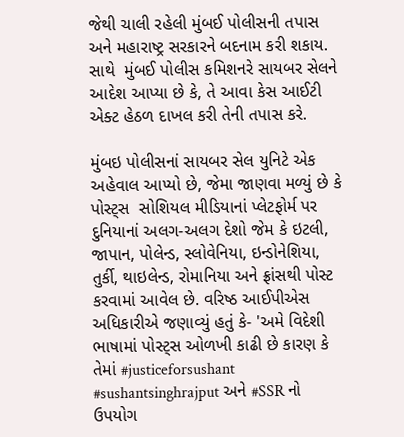જેથી ચાલી રહેલી મુંબઈ પોલીસની તપાસ અને મહારાષ્ટ્ર સરકારને બદનામ કરી શકાય. સાથે  મુંબઈ પોલીસ કમિશનરે સાયબર સેલને આદેશ આપ્યા છે કે, તે આવા કેસ આઈટી એક્ટ હેઠળ દાખલ કરી તેની તપાસ કરે.

મુંબઇ પોલીસનાં સાયબર સેલ યુનિટે એક અહેવાલ આપ્યો છે, જેમા જાણવા મળ્યું છે કે પોસ્ટ્સ  સોશિયલ મીડિયાનાં પ્લેટફોર્મ પર દુનિયાનાં અલગ-અલગ દેશો જેમ કે ઇટલી, જાપાન, પોલેન્ડ, સ્લોવેનિયા, ઇન્ડોનેશિયા, તુર્કી, થાઇલેન્ડ, રોમાનિયા અને ફ્રાંસથી પોસ્ટ કરવામાં આવેલ છે. વરિષ્ઠ આઈપીએસ અધિકારીએ જણાવ્યું હતું કે- 'અમે વિદેશી ભાષામાં પોસ્ટ્સ ઓળખી કાઢી છે કારણ કે તેમાં #justiceforsushant #sushantsinghrajput અને #SSR નો ઉપયોગ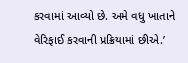કરવામાં આવ્યો છે. અમે વધુ ખાતાને વેરિફાઈ કરવાની પ્રક્રિયામાં છીએ.’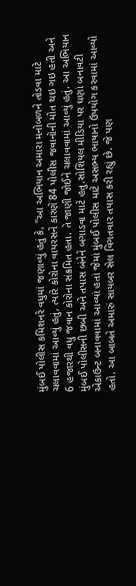મુંબઈ પોલીસ કમિશનરે વધુમાં જણાવ્યું હતું કે, "આ અભિયાન અમારા મનોબળને તોડવા માટે ચલાવવામાં આવ્યું હતું, ત્યારે કોરોના વાયરસને કારણે 84 પોલીસ જવાનોની મોત થઇ ગઇ હતી અને 6 હજારથી વધુ જવાન કોરોના સંક્રમિત હતા. તે જાણી જોઈને ચલાવવામાં આવ્યું હતું. આ અભિયાન મુંબઈ પોલીસની છબી અને તપાસ બંનેને બગાડવા માટે હતુ.સોશિયલ મીડિયા પર ઘણાં બનાવટી એકાઉન્ટ બનાવવામાં આવ્યાં હતાં જેમાં મુંબઈ પોલીસ માટે અસભ્ય ભાષાનો ઉપયોગ કરવામાં આવ્યો હતો. આ બાબતે અમારું સાયબર સેલ વિગતવાર તપાસ કરી રહ્યું છે. જે પણ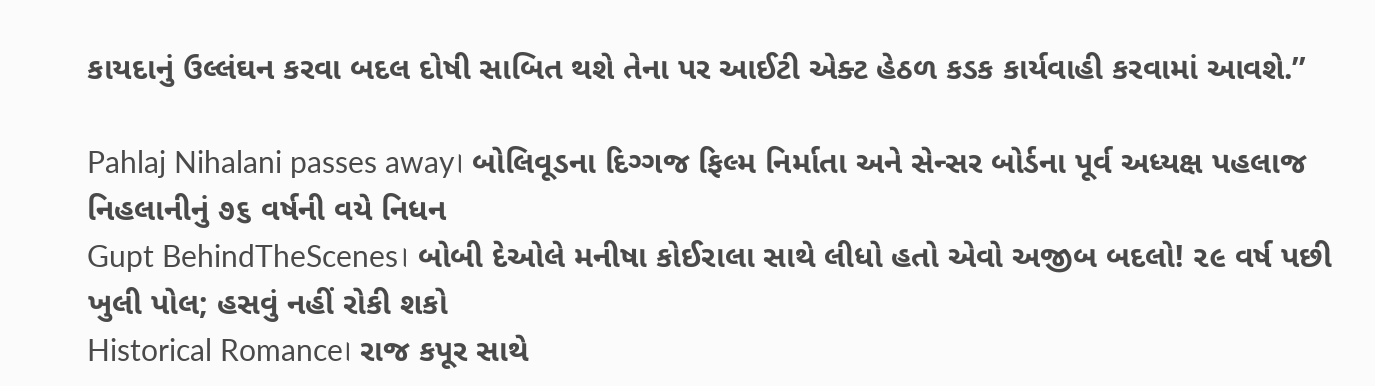કાયદાનું ઉલ્લંઘન કરવા બદલ દોષી સાબિત થશે તેના પર આઈટી એક્ટ હેઠળ કડક કાર્યવાહી કરવામાં આવશે.’’

Pahlaj Nihalani passes away। બોલિવૂડના દિગ્ગજ ફિલ્મ નિર્માતા અને સેન્સર બોર્ડના પૂર્વ અધ્યક્ષ પહલાજ નિહલાનીનું ૭૬ વર્ષની વયે નિધન
Gupt BehindTheScenes। બોબી દેઓલે મનીષા કોઈરાલા સાથે લીધો હતો એવો અજીબ બદલો! ૨૯ વર્ષ પછી ખુલી પોલ; હસવું નહીં રોકી શકો
Historical Romance। રાજ કપૂર સાથે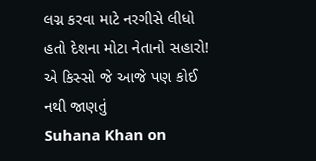લગ્ન કરવા માટે નરગીસે લીધો હતો દેશના મોટા નેતાનો સહારો! એ કિસ્સો જે આજે પણ કોઈ નથી જાણતું
Suhana Khan on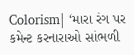Colorism| ‘મારા રંગ પર કમેન્ટ કરનારાઓ સાંભળી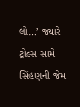લો…’ જ્યારે ટ્રોલ્સ સામે સિંહણની જેમ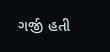ગર્જી હતી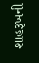શાહરૂખની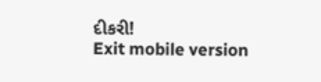દીકરી!
Exit mobile version